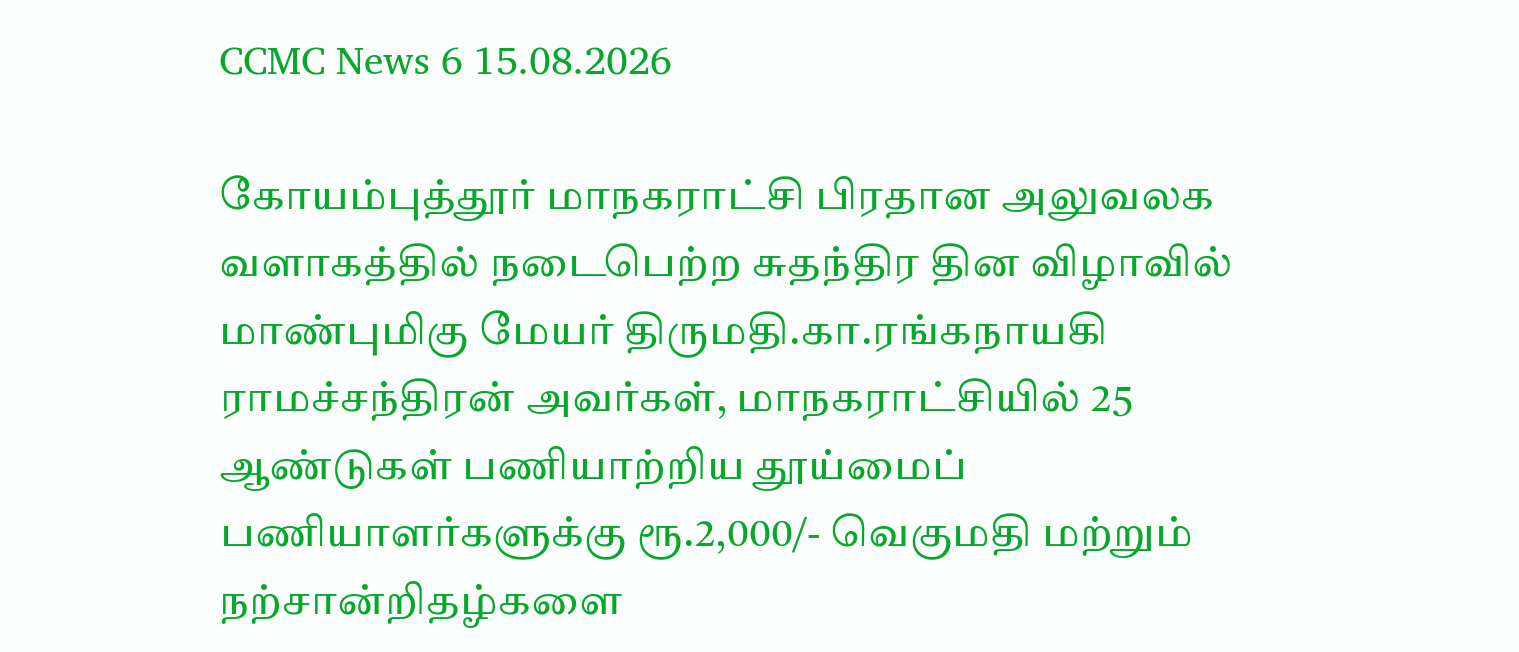CCMC News 6 15.08.2026

கோயம்புத்தூர் மாநகராட்சி பிரதான அலுவலக வளாகத்தில் நடைபெற்ற சுதந்திர தின விழாவில் மாண்புமிகு மேயர் திருமதி.கா.ரங்கநாயகி ராமச்சந்திரன் அவர்கள், மாநகராட்சியில் 25 ஆண்டுகள் பணியாற்றிய தூய்மைப் பணியாளர்களுக்கு ரூ.2,000/- வெகுமதி மற்றும் நற்சான்றிதழ்களை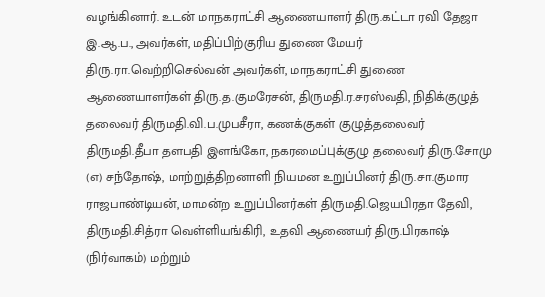வழங்கினார். உடன் மாநகராட்சி ஆணையாளர் திரு.கட்டா ரவி தேஜா இ.ஆ.ப., அவர்கள், மதிப்பிற்குரிய துணை மேயர் திரு.ரா.வெற்றிசெல்வன் அவர்கள், மாநகராட்சி துணை ஆணையாளர்கள் திரு.த.குமரேசன், திருமதி.ர.சரஸ்வதி, நிதிக்குழுத் தலைவர் திருமதி.வி.ப.முபசீரா, கணக்குகள் குழுத்தலைவர் திருமதி.தீபா தளபதி இளங்கோ, நகரமைப்புக்குழு தலைவர் திரு.சோமு (எ) சந்தோஷ், மாற்றுத்திறனாளி நியமன உறுப்பினர் திரு.சா.குமார ராஜபாண்டியன், மாமன்ற உறுப்பினர்கள் திருமதி.ஜெயபிரதா தேவி, திருமதி.சித்ரா வெள்ளியங்கிரி, உதவி ஆணையர் திரு.பிரகாஷ் (நிர்வாகம்) மற்றும்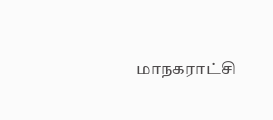மாநகராட்சி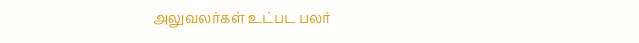அலுவலர்கள் உட்பட பலர்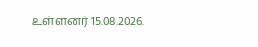உள்ளனர் 15.08.2026.